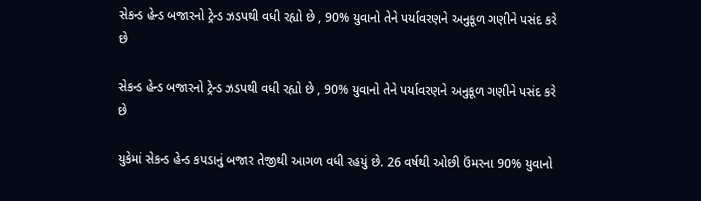સેકન્ડ હેન્ડ બજારનો ટ્રેન્ડ ઝડપથી વધી રહ્યો છે , 90% યુવાનો તેને પર્યાવરણને અનુકૂળ ગણીને પસંદ કરે છે

સેકન્ડ હેન્ડ બજારનો ટ્રેન્ડ ઝડપથી વધી રહ્યો છે , 90% યુવાનો તેને પર્યાવરણને અનુકૂળ ગણીને પસંદ કરે છે

યુકેમાં સેકન્ડ હેન્ડ કપડાનું બજાર તેજીથી આગળ વધી રહયું છે. 26 વર્ષથી ઓછી ઉંમરના 90% યુવાનો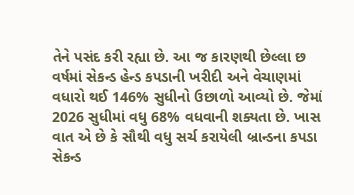તેને પસંદ કરી રહ્યા છે. આ જ કારણથી છેલ્લા છ વર્ષમાં સેકન્ડ હેન્ડ કપડાની ખરીદી અને વેચાણમાં વધારો થઈ 146% સુધીનો ઉછાળો આવ્યો છે. જેમાં 2026 સુધીમાં વધુ 68% વધવાની શક્યતા છે. ખાસ વાત એ છે કે સૌથી વધુ સર્ચ કરાયેલી બ્રાન્ડના કપડા સેકન્ડ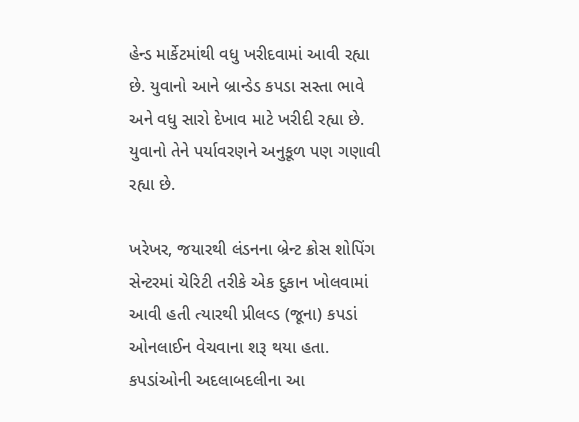હેન્ડ માર્કેટમાંથી વધુ ખરીદવામાં આવી રહ્યા છે. યુવાનો આને બ્રાન્ડેડ કપડા સસ્તા ભાવે અને વધુ સારો દેખાવ માટે ખરીદી રહ્યા છે. યુવાનો તેને પર્યાવરણને અનુકૂળ પણ ગણાવી રહ્યા છે.

ખરેખર, જયારથી લંડનના બ્રેન્ટ ક્રોસ શોપિંગ સેન્ટરમાં ચેરિટી તરીકે એક દુકાન ખોલવામાં આવી હતી ત્યારથી પ્રીલવ્ડ (જૂના) કપડાં ઓનલાઈન વેચવાના શરૂ થયા હતા. કપડાંઓની અદલાબદલીના આ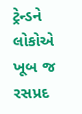ટ્રેન્ડને લોકોએ ખૂબ જ રસપ્રદ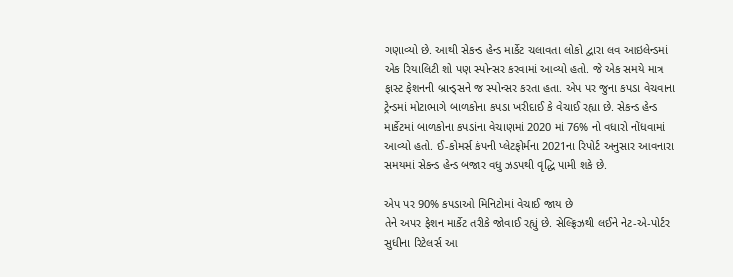ગણાવ્યો છે. આથી સેકન્ડ હેન્ડ માર્કેટ ચલાવતા લોકો દ્વારા લવ આઇલેન્ડમાં એક રિયાલિટી શો પણ સ્પોન્સર કરવામાં આવ્યો હતો. જે એક સમયે માત્ર ફાસ્ટ ફેશનની બ્રાન્ડ્સને જ સ્પોન્સર કરતા હતા. એપ પર જુના કપડા વેચવાના ટ્રેન્ડમાં મોટાભાગે બાળકોના કપડા ખરીદાઈ કે વેચાઈ રહ્યા છે. સેકન્ડ હેન્ડ માર્કેટમાં બાળકોના કપડાંના વેચાણમાં 2020 માં 76% નો વધારો નોંધવામાં આવ્યો હતો. ઈ-કોમર્સ કંપની પ્લેટફોર્મના 2021ના રિપોર્ટ અનુસાર આવનારા સમયમાં સેકન્ડ હેન્ડ બજાર વધુ ઝડપથી વૃદ્ધિ પામી શકે છે.

એપ પર 90% કપડાઓ મિનિટોમાં વેચાઈ જાય છે
તેને અપર ફેશન માર્કેટ તરીકે જોવાઈ રહ્યું છે. સેલ્ફ્રિઝથી લઈને નેટ-એ-પોર્ટર સુધીના રિટેલર્સ આ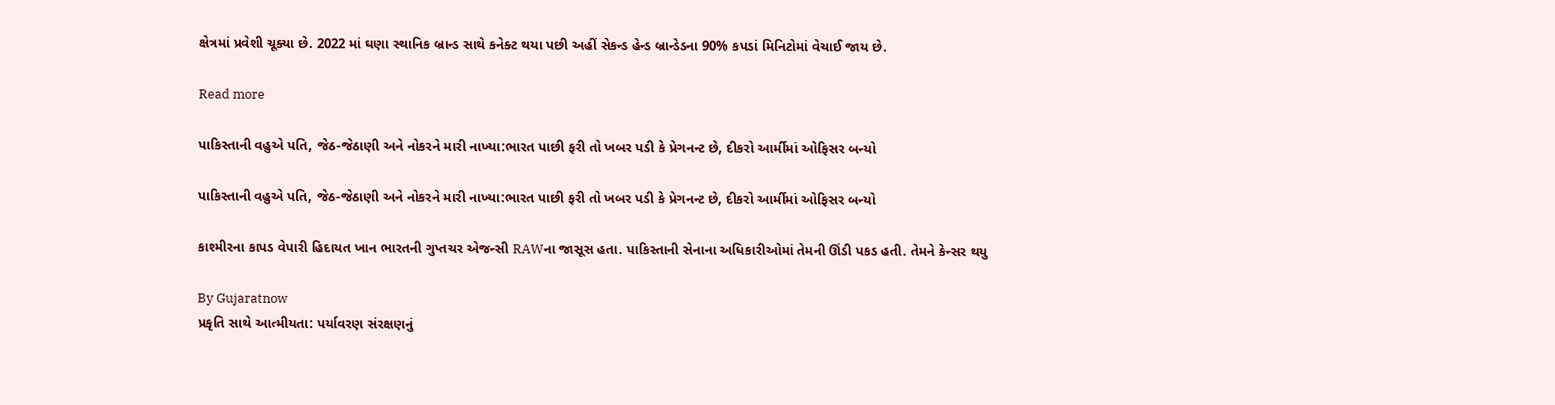ક્ષેત્રમાં પ્રવેશી ચૂક્યા છે. 2022 માં ઘણા સ્થાનિક બ્રાન્ડ સાથે કનેક્ટ થયા પછી અહીં સેકન્ડ હેન્ડ બ્રાન્ડેડના 90% કપડાં મિનિટોમાં વેચાઈ જાય છે.

Read more

પાકિસ્તાની વહુએ પતિ, જેઠ-જેઠાણી અને નોકરને મારી નાખ્યા:ભારત પાછી ફરી તો ખબર પડી કે પ્રેગનન્ટ છે, દીકરો આર્મીમાં ઓફિસર બન્યો

પાકિસ્તાની વહુએ પતિ, જેઠ-જેઠાણી અને નોકરને મારી નાખ્યા:ભારત પાછી ફરી તો ખબર પડી કે પ્રેગનન્ટ છે, દીકરો આર્મીમાં ઓફિસર બન્યો

કાશ્મીરના કાપડ વેપારી હિદાયત ખાન ભારતની ગુપ્તચર એજન્સી RAWના જાસૂસ હતા. પાકિસ્તાની સેનાના અધિકારીઓમાં તેમની ઊંડી પકડ હતી. તેમને કેન્સર થયુ

By Gujaratnow
પ્રકૃતિ સાથે આત્મીયતા: પર્યાવરણ સંરક્ષણનું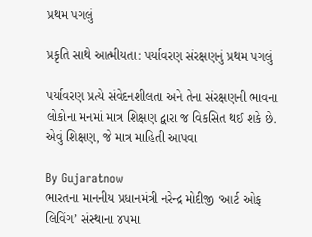પ્રથમ પગલું

પ્રકૃતિ સાથે આત્મીયતા: પર્યાવરણ સંરક્ષણનું પ્રથમ પગલું

પર્યાવરણ પ્રત્યે સંવેદનશીલતા અને તેના સંરક્ષણની ભાવના લોકોના મનમાં માત્ર શિક્ષણ દ્વારા જ વિકસિત થઈ શકે છે. એવું શિક્ષણ, જે માત્ર માહિતી આપવા

By Gujaratnow
ભારતના માનનીય પ્રધાનમંત્રી નરેન્દ્ર મોદીજી ‘આર્ટ ઓફ લિવિંગ’ સંસ્થાના ૪૫મા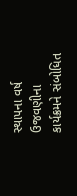સ્થાપના વર્ષ ઉજવણીના કાર્યક્રમને સંબોધિત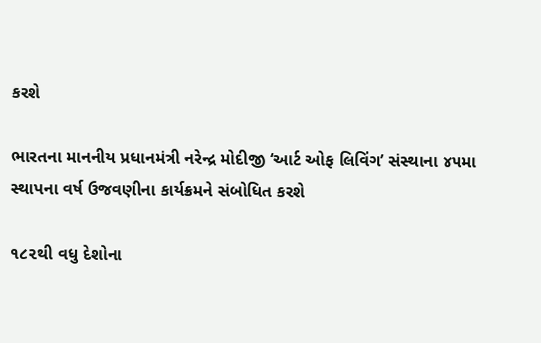કરશે

ભારતના માનનીય પ્રધાનમંત્રી નરેન્દ્ર મોદીજી ‘આર્ટ ઓફ લિવિંગ’ સંસ્થાના ૪૫મા સ્થાપના વર્ષ ઉજવણીના કાર્યક્રમને સંબોધિત કરશે

૧૮૨થી વધુ દેશોના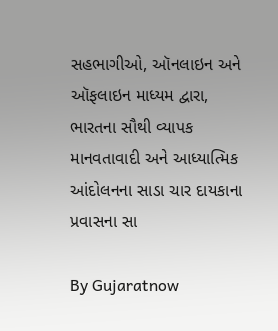સહભાગીઓ, ઑનલાઇન અને ઑફલાઇન માધ્યમ દ્વારા, ભારતના સૌથી વ્યાપક માનવતાવાદી અને આધ્યાત્મિક આંદોલનના સાડા ચાર દાયકાના પ્રવાસના સા

By Gujaratnow